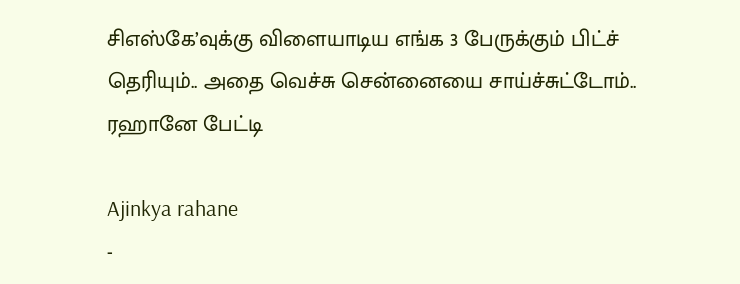சிஎஸ்கே’வுக்கு விளையாடிய எங்க 3 பேருக்கும் பிட்ச் தெரியும்.. அதை வெச்சு சென்னையை சாய்ச்சுட்டோம்.. ரஹானே பேட்டி

Ajinkya rahane
-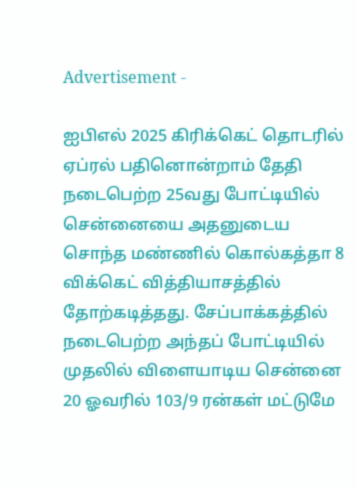Advertisement -

ஐபிஎல் 2025 கிரிக்கெட் தொடரில் ஏப்ரல் பதினொன்றாம் தேதி நடைபெற்ற 25வது போட்டியில் சென்னையை அதனுடைய சொந்த மண்ணில் கொல்கத்தா 8 விக்கெட் வித்தியாசத்தில் தோற்கடித்தது. சேப்பாக்கத்தில் நடைபெற்ற அந்தப் போட்டியில் முதலில் விளையாடிய சென்னை 20 ஓவரில் 103/9 ரன்கள் மட்டுமே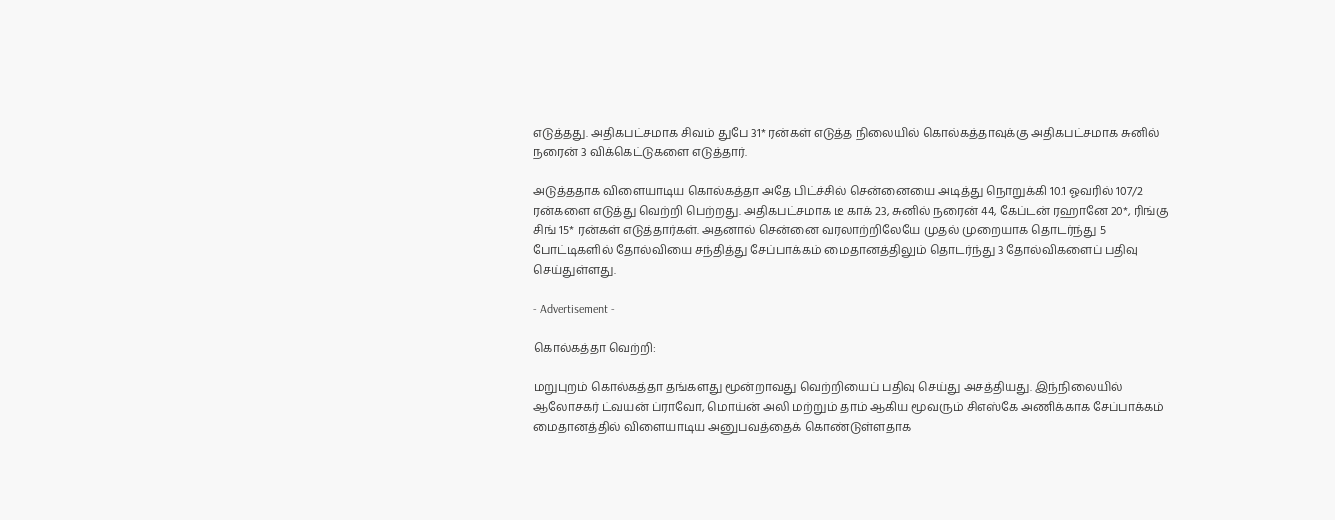எடுத்தது. அதிகபட்சமாக சிவம் துபே 31* ரன்கள் எடுத்த நிலையில் கொல்கத்தாவுக்கு அதிகபட்சமாக சுனில் நரைன் 3 விக்கெட்டுகளை எடுத்தார்.

அடுத்ததாக விளையாடிய கொல்கத்தா அதே பிட்ச்சில் சென்னையை அடித்து நொறுக்கி 10.1 ஓவரில் 107/2 ரன்களை எடுத்து வெற்றி பெற்றது. அதிகபட்சமாக டீ காக் 23, சுனில் நரைன் 44, கேப்டன் ரஹானே 20*, ரிங்கு சிங் 15* ரன்கள் எடுத்தார்கள். அதனால் சென்னை வரலாற்றிலேயே முதல் முறையாக தொடர்ந்து 5 போட்டிகளில் தோல்வியை சந்தித்து சேப்பாக்கம் மைதானத்திலும் தொடர்ந்து 3 தோல்விகளைப் பதிவு செய்துள்ளது.

- Advertisement -

கொல்கத்தா வெற்றி:

மறுபுறம் கொல்கத்தா தங்களது மூன்றாவது வெற்றியைப் பதிவு செய்து அசத்தியது. இந்நிலையில் ஆலோசகர் ட்வயன் ப்ராவோ, மொய்ன் அலி மற்றும் தாம் ஆகிய மூவரும் சிஎஸ்கே அணிக்காக சேப்பாக்கம் மைதானத்தில் விளையாடிய அனுபவத்தைக் கொண்டுள்ளதாக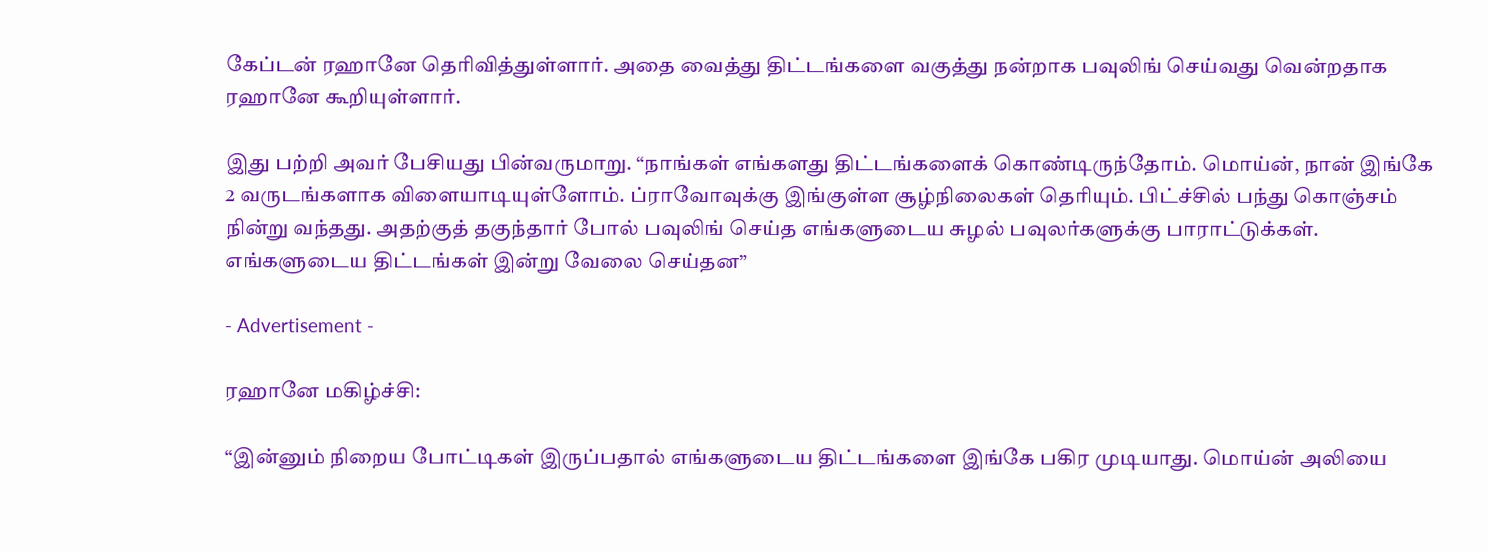கேப்டன் ரஹானே தெரிவித்துள்ளார். அதை வைத்து திட்டங்களை வகுத்து நன்றாக பவுலிங் செய்வது வென்றதாக ரஹானே கூறியுள்ளார்.

இது பற்றி அவர் பேசியது பின்வருமாறு. “நாங்கள் எங்களது திட்டங்களைக் கொண்டிருந்தோம். மொய்ன், நான் இங்கே 2 வருடங்களாக விளையாடியுள்ளோம். ப்ராவோவுக்கு இங்குள்ள சூழ்நிலைகள் தெரியும். பிட்ச்சில் பந்து கொஞ்சம் நின்று வந்தது. அதற்குத் தகுந்தார் போல் பவுலிங் செய்த எங்களுடைய சுழல் பவுலர்களுக்கு பாராட்டுக்கள். எங்களுடைய திட்டங்கள் இன்று வேலை செய்தன”

- Advertisement -

ரஹானே மகிழ்ச்சி:

“இன்னும் நிறைய போட்டிகள் இருப்பதால் எங்களுடைய திட்டங்களை இங்கே பகிர முடியாது. மொய்ன் அலியை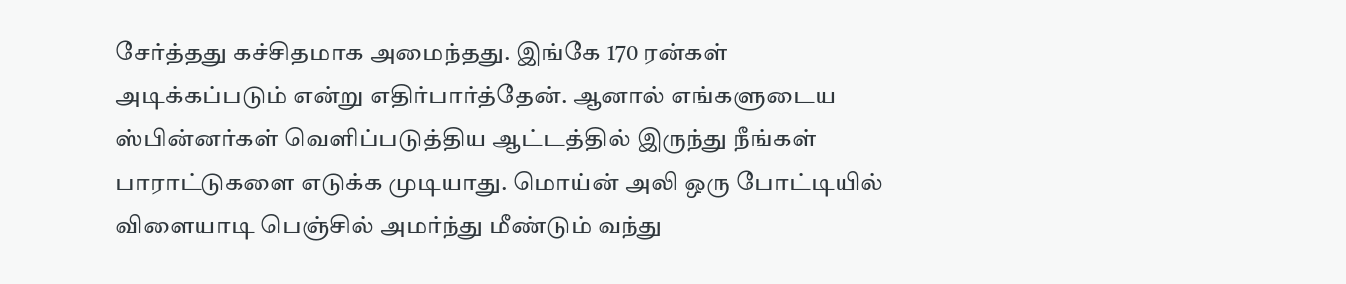சேர்த்தது கச்சிதமாக அமைந்தது. இங்கே 170 ரன்கள் அடிக்கப்படும் என்று எதிர்பார்த்தேன். ஆனால் எங்களுடைய ஸ்பின்னர்கள் வெளிப்படுத்திய ஆட்டத்தில் இருந்து நீங்கள் பாராட்டுகளை எடுக்க முடியாது. மொய்ன் அலி ஒரு போட்டியில் விளையாடி பெஞ்சில் அமர்ந்து மீண்டும் வந்து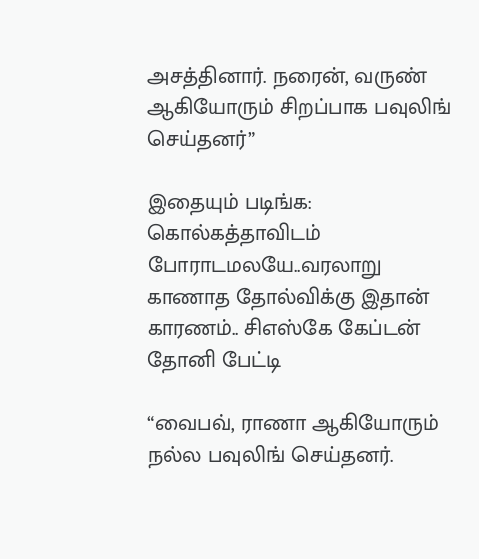அசத்தினார். நரைன், வருண் ஆகியோரும் சிறப்பாக பவுலிங் செய்தனர்”

இதையும் படிங்க: கொல்கத்தாவிடம் போராடமலயே..வரலாறு காணாத தோல்விக்கு இதான் காரணம்.. சிஎஸ்கே கேப்டன் தோனி பேட்டி

“வைபவ், ராணா ஆகியோரும் நல்ல பவுலிங் செய்தனர்.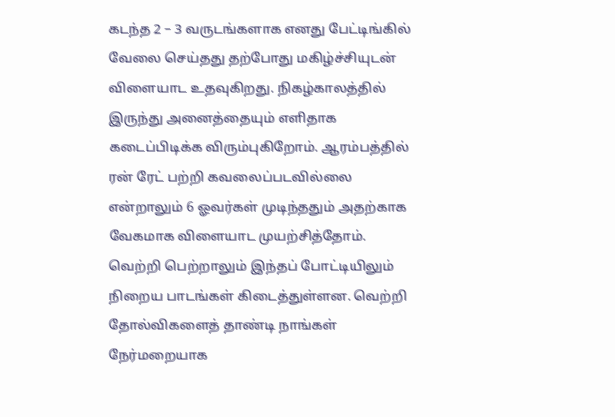கடந்த 2 – 3 வருடங்களாக எனது பேட்டிங்கில் வேலை செய்தது தற்போது மகிழ்ச்சியுடன் விளையாட உதவுகிறது. நிகழ்காலத்தில் இருந்து அனைத்தையும் எளிதாக கடைப்பிடிக்க விரும்புகிறோம். ஆரம்பத்தில் ரன் ரேட் பற்றி கவலைப்படவில்லை என்றாலும் 6 ஓவர்கள் முடிந்ததும் அதற்காக வேகமாக விளையாட முயற்சித்தோம். வெற்றி பெற்றாலும் இந்தப் போட்டியிலும் நிறைய பாடங்கள் கிடைத்துள்ளன. வெற்றி தோல்விகளைத் தாண்டி நாங்கள் நேர்மறையாக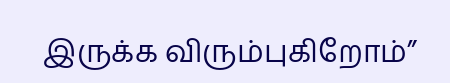இருக்க விரும்புகிறோம்”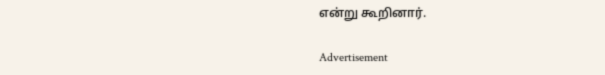என்று கூறினார்.

Advertisement